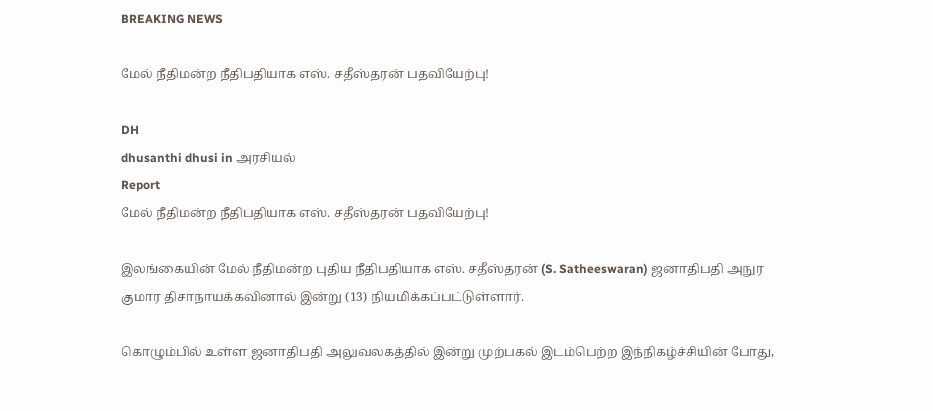BREAKING NEWS

மேல் நீதிமன்ற நீதிபதியாக எஸ். சதீஸ்தரன் பதவியேற்பு!

DH
dhusanthi dhusi in அரசியல்
Report
மேல் நீதிமன்ற நீதிபதியாக எஸ். சதீஸ்தரன் பதவியேற்பு!

இலங்கையின் மேல் நீதிமன்ற புதிய நீதிபதியாக எஸ். சதீஸ்தரன் (S. Satheeswaran) ஜனாதிபதி அநுர குமார திசாநாயக்கவினால் இன்று (13) நியமிக்கப்பட்டுள்ளார்.

கொழும்பில் உள்ள ஜனாதிபதி அலுவலகத்தில் இன்று முற்பகல் இடம்பெற்ற இந்நிகழ்ச்சியின் போது,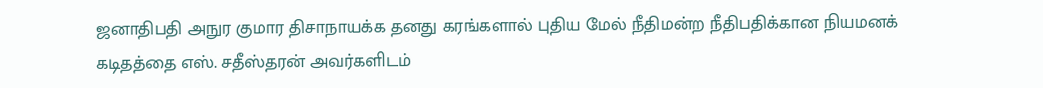ஜனாதிபதி அநுர குமார திசாநாயக்க தனது கரங்களால் புதிய மேல் நீதிமன்ற நீதிபதிக்கான நியமனக் கடிதத்தை எஸ். சதீஸ்தரன் அவர்களிடம்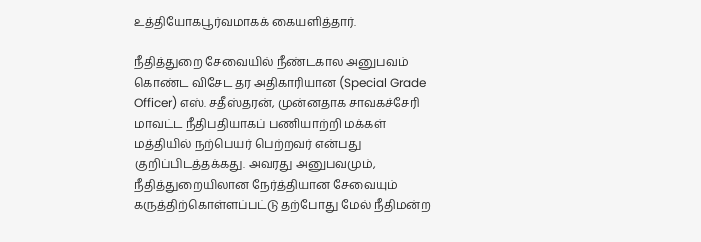உத்தியோகபூர்வமாகக் கையளித்தார்.

நீதித்துறை சேவையில் நீண்டகால அனுபவம் கொண்ட விசேட தர அதிகாரியான (Special Grade Officer) எஸ். சதீஸ்தரன், முன்னதாக சாவகச்சேரி மாவட்ட நீதிபதியாகப் பணியாற்றி மக்கள் மத்தியில் நற்பெயர் பெற்றவர் என்பது குறிப்பிடத்தக்கது. அவரது அனுபவமும், நீதித்துறையிலான நேர்த்தியான சேவையும் கருத்திற்கொள்ளப்பட்டு தற்போது மேல் நீதிமன்ற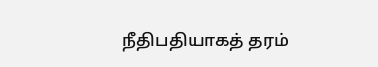நீதிபதியாகத் தரம்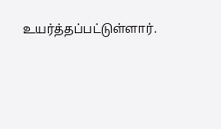உயர்த்தப்பட்டுள்ளார்.